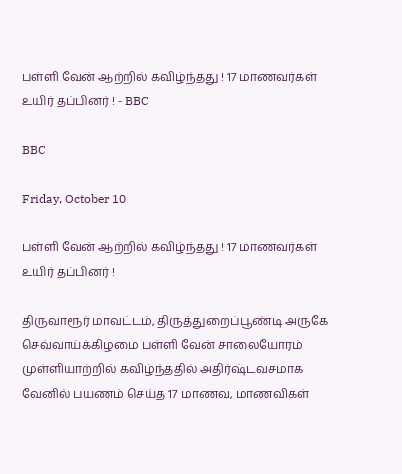பள்ளி வேன் ஆற்றில் கவிழ்ந்தது ! 17 மாணவர்கள் உயிர் தப்பினர் ! - BBC

BBC

Friday, October 10

பள்ளி வேன் ஆற்றில் கவிழ்ந்தது ! 17 மாணவர்கள் உயிர் தப்பினர் !

திருவாரூர் மாவட்டம், திருத்துறைப்பூண்டி அருகே செவ்வாய்க்கிழமை பள்ளி வேன் சாலையோரம் முள்ளியாற்றில் கவிழ்ந்ததில் அதிர்ஷ்டவசமாக வேனில் பயணம் செய்த 17 மாணவ, மாணவிகள்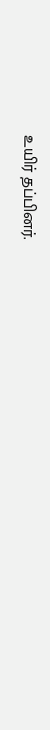உயிர் தப்பினர்.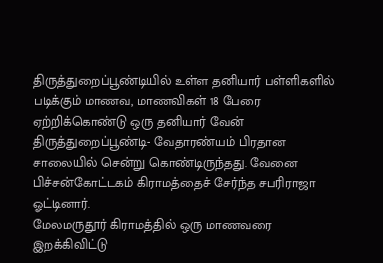திருத்துறைப்பூண்டியில் உள்ள தனியார் பள்ளிகளில் படிக்கும் மாணவ, மாணவிகள் 18 பேரை ஏற்றிக்கொண்டு ஒரு தனியார் வேன் திருத்துறைப்பூண்டி- வேதாரண்யம் பிரதான சாலையில் சென்று கொண்டிருந்தது. வேனை பிச்சன்கோட்டகம் கிராமத்தைச் சேர்ந்த சபரிராஜா ஓட்டினார்.
மேலமருதூர் கிராமத்தில் ஒரு மாணவரை இறக்கிவிட்டு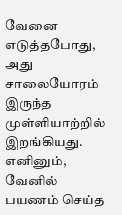வேனை எடுத்தபோது, அது சாலையோரம் இருந்த முள்ளியாற்றில் இறங்கியது. எனினும், வேனில் பயணம் செய்த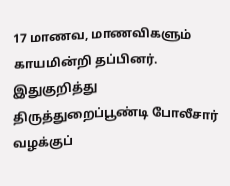17 மாணவ, மாணவிகளும் காயமின்றி தப்பினர்.
இதுகுறித்து திருத்துறைப்பூண்டி போலீசார் வழக்குப்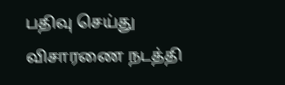பதிவு செய்து விசாரணை நடத்தி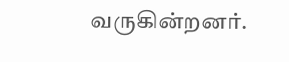வருகின்றனர்.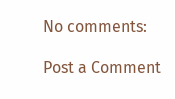No comments:

Post a Comment